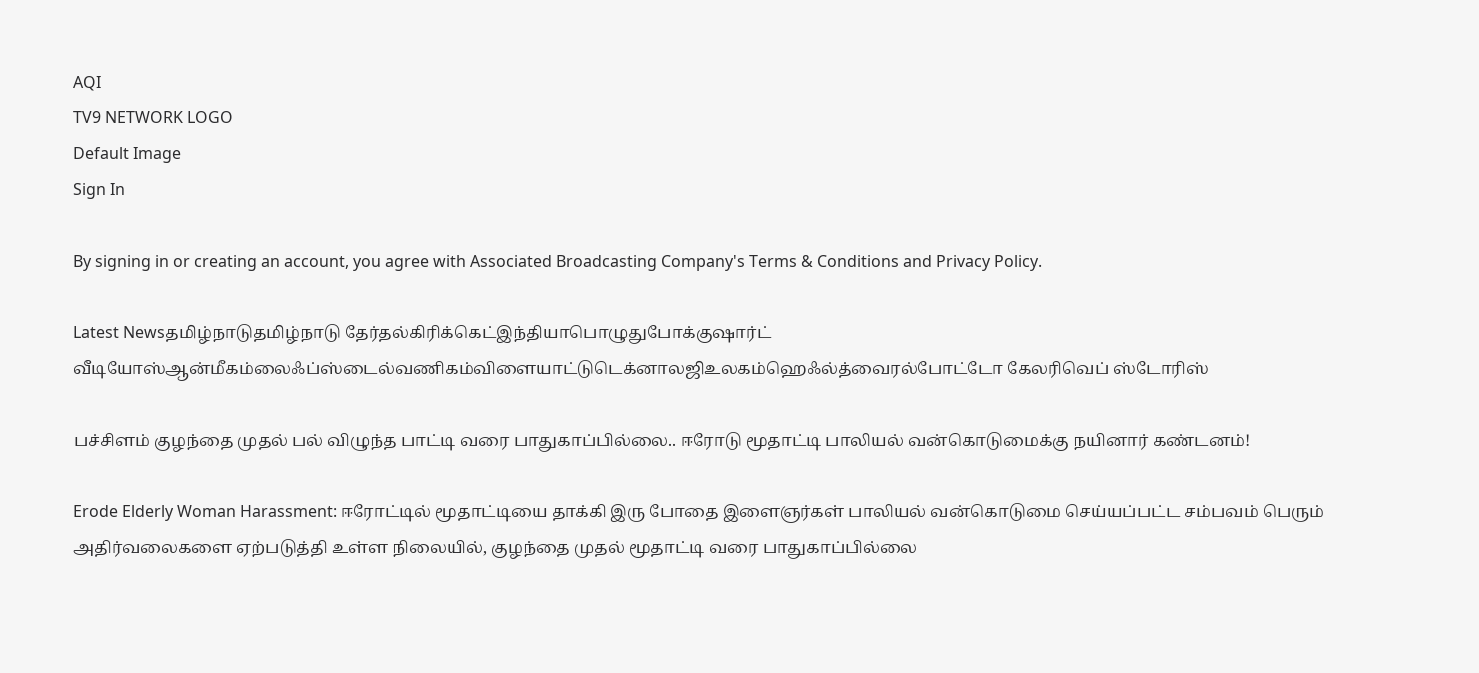AQI
TV9 NETWORK LOGO
Default Image
Sign In

By signing in or creating an account, you agree with Associated Broadcasting Company's Terms & Conditions and Privacy Policy.

Latest Newsதமிழ்நாடுதமிழ்நாடு தேர்தல்கிரிக்கெட்இந்தியாபொழுதுபோக்குஷார்ட் வீடியோஸ்ஆன்மீகம்லைஃப்ஸ்டைல்வணிகம்விளையாட்டுடெக்னாலஜிஉலகம்ஹெஃல்த்வைரல்போட்டோ கேலரிவெப் ஸ்டோரிஸ்

பச்சிளம் குழந்தை முதல் பல் விழுந்த பாட்டி வரை பாதுகாப்பில்லை.. ஈரோடு மூதாட்டி பாலியல் வன்கொடுமைக்கு நயினார் கண்டனம்!

Erode Elderly Woman Harassment: ஈரோட்டில் மூதாட்டியை தாக்கி இரு போதை இளைஞர்கள் பாலியல் வன்கொடுமை செய்யப்பட்ட சம்பவம் பெரும் அதிர்வலைகளை ஏற்படுத்தி உள்ள நிலையில், குழந்தை முதல் மூதாட்டி வரை பாதுகாப்பில்லை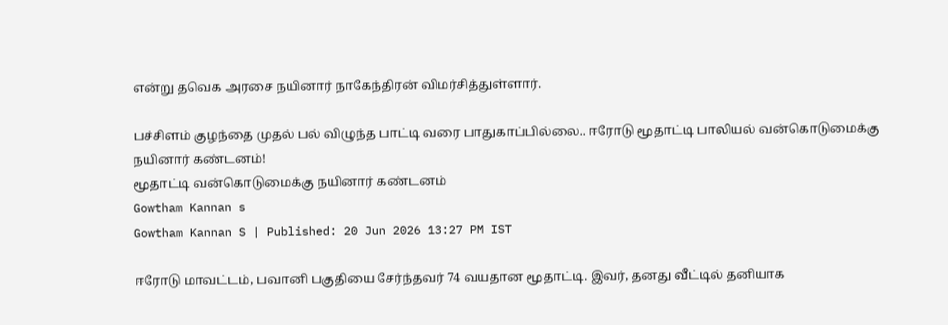என்று தவெக அரசை நயினார் நாகேந்திரன் விமர்சித்துள்ளார்.

பச்சிளம் குழந்தை முதல் பல் விழுந்த பாட்டி வரை பாதுகாப்பில்லை.. ஈரோடு மூதாட்டி பாலியல் வன்கொடுமைக்கு நயினார் கண்டனம்!
மூதாட்டி வன்கொடுமைக்கு நயினார் கண்டனம்
Gowtham Kannan s
Gowtham Kannan S | Published: 20 Jun 2026 13:27 PM IST

ஈரோடு மாவட்டம், பவானி பகுதியை சேர்ந்தவர் 74 வயதான மூதாட்டி. இவர், தனது வீட்டில் தனியாக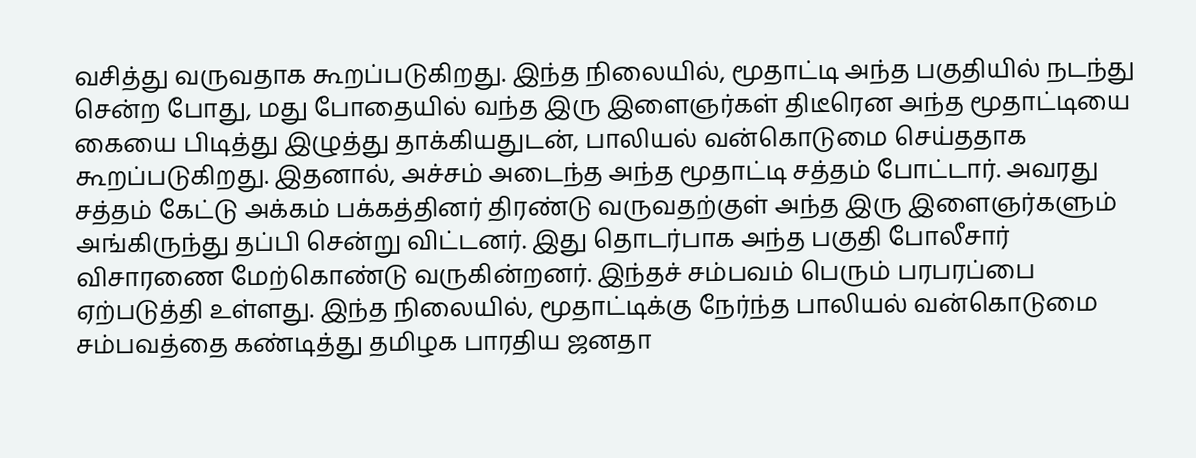வசித்து வருவதாக கூறப்படுகிறது. இந்த நிலையில், மூதாட்டி அந்த பகுதியில் நடந்து சென்ற போது, மது போதையில் வந்த இரு இளைஞர்கள் திடீரென அந்த மூதாட்டியை கையை பிடித்து இழுத்து தாக்கியதுடன், பாலியல் வன்கொடுமை செய்ததாக கூறப்படுகிறது. இதனால், அச்சம் அடைந்த அந்த மூதாட்டி சத்தம் போட்டார். அவரது சத்தம் கேட்டு அக்கம் பக்கத்தினர் திரண்டு வருவதற்குள் அந்த இரு இளைஞர்களும் அங்கிருந்து தப்பி சென்று விட்டனர். இது தொடர்பாக அந்த பகுதி போலீசார் விசாரணை மேற்கொண்டு வருகின்றனர். இந்தச் சம்பவம் பெரும் பரபரப்பை ஏற்படுத்தி உள்ளது. இந்த நிலையில், மூதாட்டிக்கு நேர்ந்த பாலியல் வன்கொடுமை சம்பவத்தை கண்டித்து தமிழக பாரதிய ஜனதா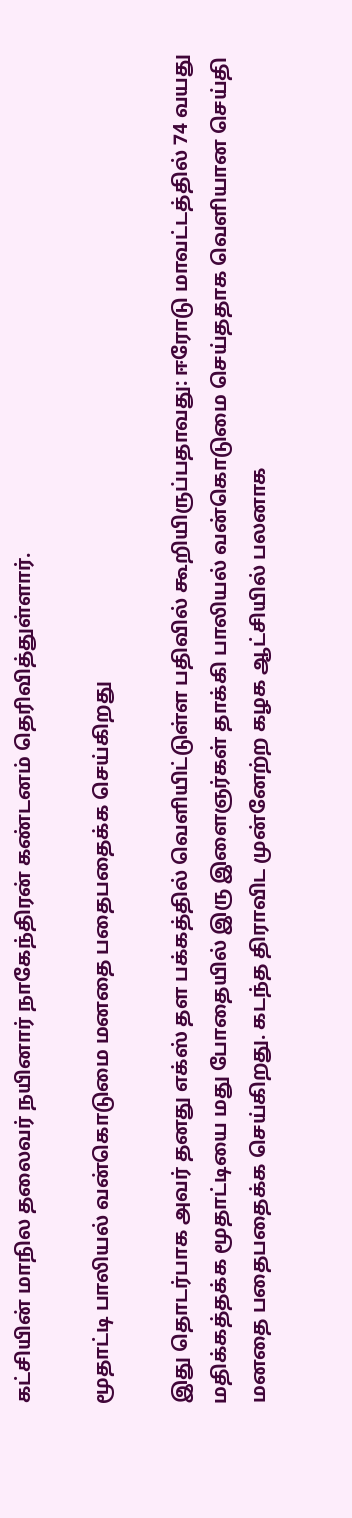கட்சியின் மாநில தலைவர் நயினார் நாகேந்திரன் கண்டனம் தெரிவித்துள்ளார்.

மூதாட்டி பாலியல் வன்கொடுமை மனதை பதைபதைக்க செய்கிறது

இது தொடர்பாக அவர் தனது எக்ஸ் தள பக்கத்தில் வெளியிட்டுள்ள பதிவில் கூறியிருப்பதாவது: ஈரோடு மாவட்டத்தில் 74 வயது மதிக்கத்தக்க மூதாட்டியை மது போதையில் இரு இளைஞர்கள் தாக்கி பாலியல் வன்கொடுமை செய்ததாக வெளியான செய்தி மனதை பதைபதைக்க செய்கிறது. கடந்த திராவிட முன்னேற்ற கழக ஆட்சியில் பலனாக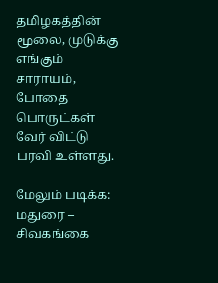தமிழகத்தின் மூலை, முடுக்கு எங்கும் சாராயம், போதை பொருட்கள் வேர் விட்டு பரவி உள்ளது.

மேலும் படிக்க: மதுரை – சிவகங்கை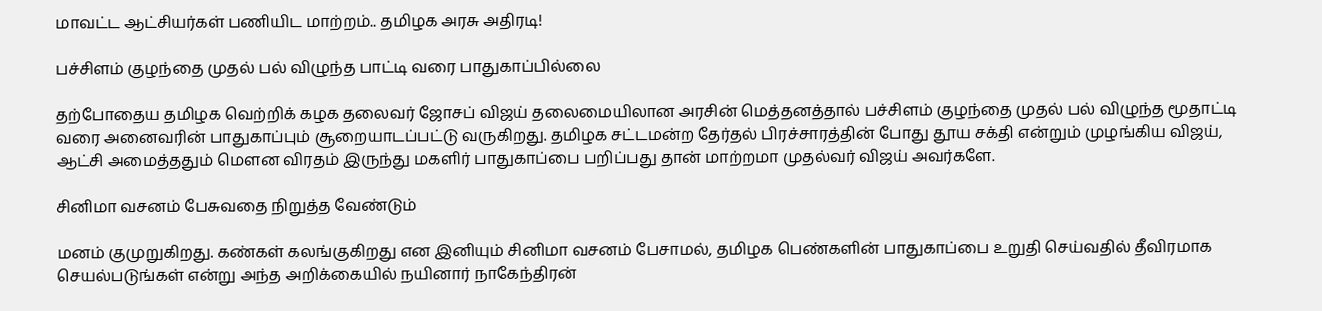மாவட்ட ஆட்சியர்கள் பணியிட மாற்றம்.. தமிழக அரசு அதிரடி!

பச்சிளம் குழந்தை முதல் பல் விழுந்த பாட்டி வரை பாதுகாப்பில்லை

தற்போதைய தமிழக வெற்றிக் கழக தலைவர் ஜோசப் விஜய் தலைமையிலான அரசின் மெத்தனத்தால் பச்சிளம் குழந்தை முதல் பல் விழுந்த மூதாட்டி வரை அனைவரின் பாதுகாப்பும் சூறையாடப்பட்டு வருகிறது. தமிழக சட்டமன்ற தேர்தல் பிரச்சாரத்தின் போது தூய சக்தி என்றும் முழங்கிய விஜய், ஆட்சி அமைத்ததும் மௌன விரதம் இருந்து மகளிர் பாதுகாப்பை பறிப்பது தான் மாற்றமா முதல்வர் விஜய் அவர்களே.

சினிமா வசனம் பேசுவதை நிறுத்த வேண்டும்

மனம் குமுறுகிறது. கண்கள் கலங்குகிறது என இனியும் சினிமா வசனம் பேசாமல், தமிழக பெண்களின் பாதுகாப்பை உறுதி செய்வதில் தீவிரமாக செயல்படுங்கள் என்று அந்த அறிக்கையில் நயினார் நாகேந்திரன்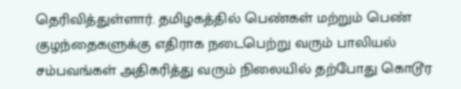தெரிவித்துள்ளார். தமிழகத்தில் பெண்கள் மற்றும் பெண் குழந்தைகளுக்கு எதிராக நடைபெற்று வரும் பாலியல் சம்பவங்கள் அதிகரித்து வரும் நிலையில் தற்போது கொடூர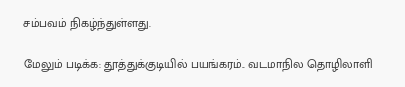சம்பவம் நிகழ்ந்துள்ளது.

மேலும் படிக்க: தூத்துக்குடியில் பயங்கரம்.. வடமாநில தொழிலாளி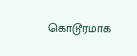கொடூரமாக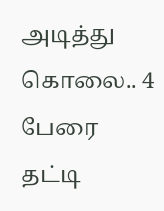அடித்து கொலை.. 4 பேரை தட்டி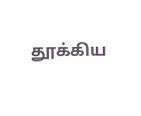தூக்கிய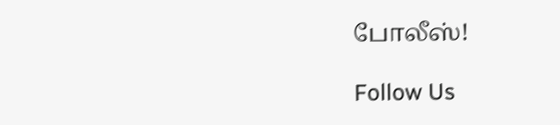போலீஸ்!

Follow Us